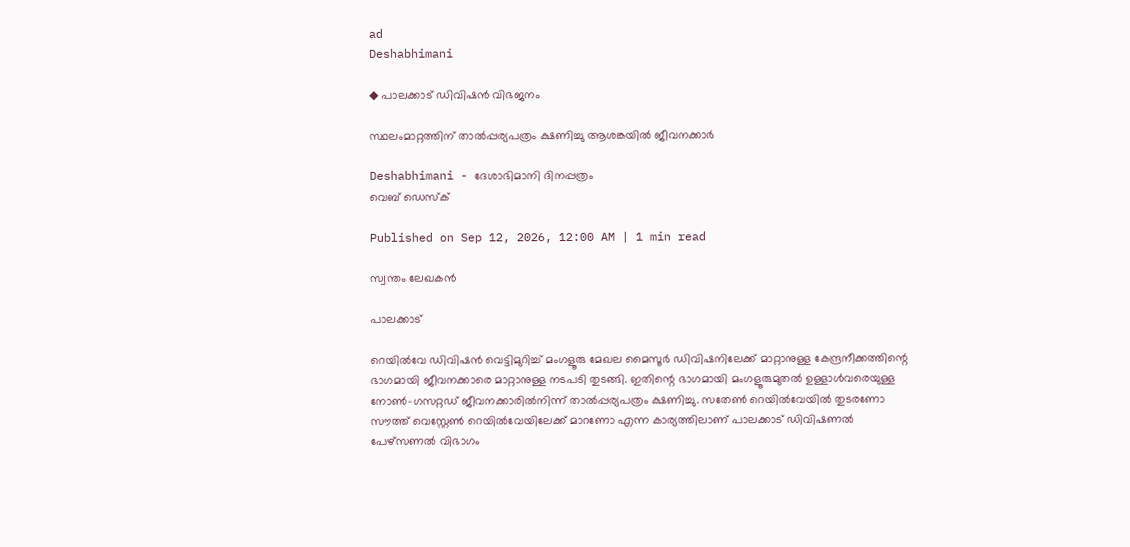ad
Deshabhimani

◆ പാലക്കാട്‌ ഡിവിഷൻ വിഭജനം

സ്ഥലംമാറ്റത്തിന് താല്‍പ്പര്യപത്രം ക്ഷണിച്ചു ആശങ്കയിൽ ജീവനക്കാർ

Deshabhimani - ദേശാഭിമാനി ദിനപ്പത്രം
വെബ് ഡെസ്ക്

Published on Sep 12, 2026, 12:00 AM | 1 min read

സ്വന്തം ലേഖകൻ

പാലക്കാട്

റെയിൽവേ ഡിവിഷൻ വെട്ടിമുറിച്ച്‌ മംഗളൂരു മേഖല മൈസൂർ ഡിവിഷനിലേക്ക്‌ മാറ്റാനുള്ള കേന്ദ്രനീക്കത്തിന്റെ ഭാഗമായി ജീവനക്കാരെ മാറ്റാനുള്ള നടപടി തുടങ്ങി. ഇതിന്റെ ഭാഗമായി മംഗളൂരുമുതൽ ഉള്ളാൾവരെയുള്ള നോൺ-ഗസറ്റഡ് ജീവനക്കാരിൽനിന്ന് താല്‍പ്പര്യപത്രം ക്ഷണിച്ചു. സതേൺ റെയിൽവേയിൽ തുടരണോ സൗത്ത് വെസ്റ്റേൺ റെയിൽവേയിലേക്ക് മാറണോ എന്ന കാര്യത്തിലാണ്‌ പാലക്കാട് ഡിവിഷണൽ പേഴ്സണൽ വിഭാഗം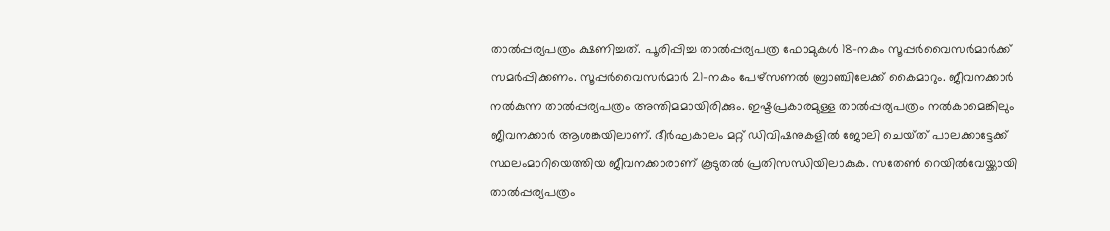താല്‍പ്പര്യപത്രം ക്ഷണിച്ചത്‌. പൂരിപ്പിച്ച താല്‍പ്പര്യപത്ര ഫോമുകൾ 18-നകം സൂപ്പർവൈസർമാർക്ക് സമർപ്പിക്കണം. സൂപ്പർവൈസർമാർ 21-നകം പേഴ്സണൽ ബ്രാഞ്ചിലേക്ക് കൈമാറും. ജീവനക്കാർ നൽകുന്ന താല്‍പ്പര്യപത്രം അന്തിമമായിരിക്കും. ഇഷ്ടപ്രകാരമുള്ള താല്‍പ്പര്യപത്രം നൽകാമെങ്കിലും ജീവനക്കാർ ആശങ്കയിലാണ്‌. ദ‍ീർഘകാലം മറ്റ്‌ ഡിവിഷനുകളിൽ ജോലി ചെയ്‌ത്‌ പാലക്കാട്ടേക്ക്‌ സ്ഥലംമാറിയെത്തിയ ജീവനക്കാരാണ്‌ കൂടുതൽ പ്രതിസന്ധിയിലാകുക. സതേൺ റെയിൽവേയ്ക്കായി താല്‍പ്പര്യപത്രം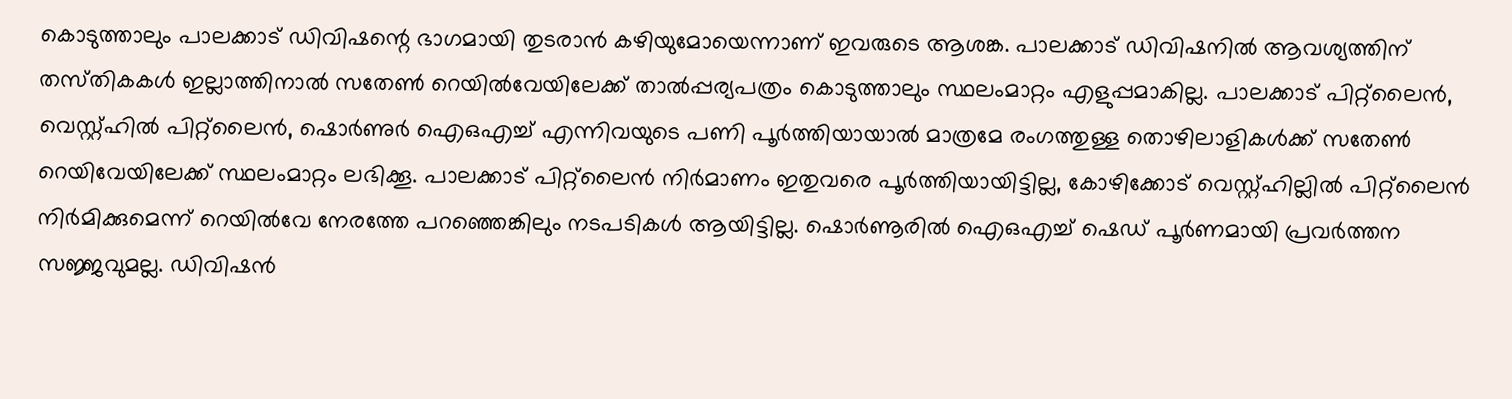കൊടുത്താലും പാലക്കാട്‌ ഡിവിഷന്റെ ഭാഗമായി തുടരാൻ കഴിയുമോയെന്നാണ്‌ ഇവരുടെ ആശങ്ക. പാലക്കാട്‌ ഡിവിഷനിൽ ആവശ്യത്തിന്‌ തസ്‌തികകൾ ഇല്ലാത്തിനാൽ സതേൺ റെയിൽവേയിലേക്ക്‌ താല്‍പ്പര്യപത്രം കൊടുത്താലും സ്ഥലംമാറ്റം എളുപ്പമാകില്ല. പാലക്കാട്‌ പിറ്റ്‌ലൈൻ, വെസ്റ്റ്‌ഹിൽ പിറ്റ്‌ലൈൻ, ഷൊർണുർ ഐഒഎച്ച്‌ എന്നിവയുടെ പണി പൂർത്തിയായാൽ മാത്രമേ രംഗത്തുള്ള തൊഴിലാളികൾക്ക്‌ സതേൺ റെയിവേയിലേക്ക്‌ സ്ഥലംമാറ്റം ലഭിക്കൂ. പാലക്കാട്‌ പിറ്റ്‌ലൈൻ നിർമാണം ഇതുവരെ പൂർത്തിയായിട്ടില്ല, കോഴിക്കോട്‌ വെസ്റ്റ്‌ഹില്ലിൽ പിറ്റ്‌ലൈൻ നിർമിക്കുമെന്ന്‌ റെയിൽവേ നേരത്തേ പറഞ്ഞെങ്കിലും നടപടികൾ ആയിട്ടില്ല. ഷൊർണൂരിൽ ഐഒഎച്ച്‌ ഷെഡ്‌ പൂർണമായി പ്രവർത്തന സജ്ജവുമല്ല. ഡിവിഷൻ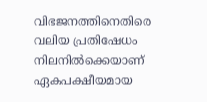വിഭജനത്തിനെതിരെ വലിയ പ്രതിഷേധം നിലനിൽക്കെയാണ്‌ ഏകപക്ഷീയമായ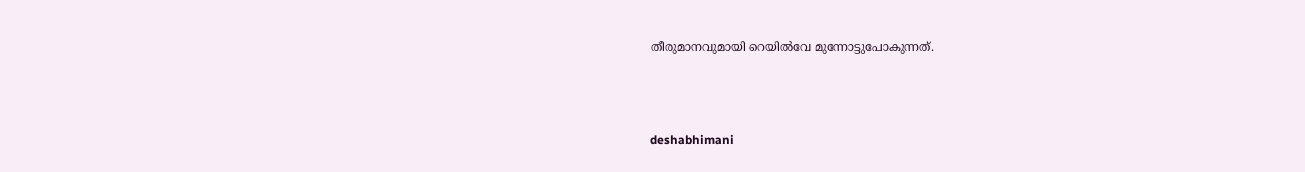തീരുമാനവുമായി റെയിൽവേ മുന്നോട്ടുപോകുന്നത്‌.



deshabhimani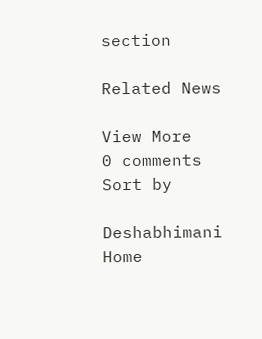section

Related News

View More
0 comments
Sort by

Deshabhimani
Home